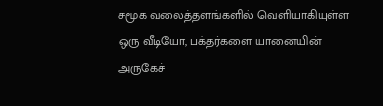சமூக வலைத்தளங்களில் வெளியாகியுள்ள ஒரு வீடியோ, பக்தர்களை யானையின் அருகேச்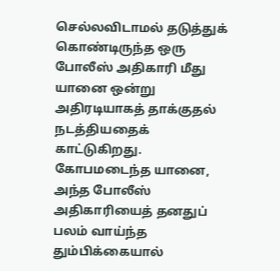செல்லவிடாமல் தடுத்துக் கொண்டிருந்த ஒரு போலீஸ் அதிகாரி மீது யானை ஒன்று அதிரடியாகத் தாக்குதல் நடத்தியதைக் காட்டுகிறது.
கோபமடைந்த யானை, அந்த போலீஸ் அதிகாரியைத் தனதுப் பலம் வாய்ந்த தும்பிக்கையால்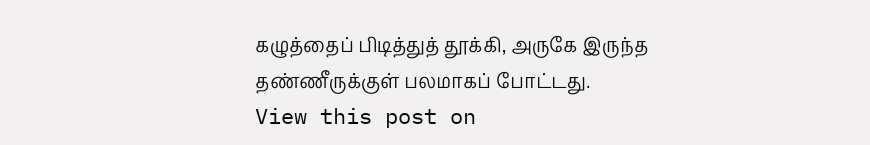கழுத்தைப் பிடித்துத் தூக்கி, அருகே இருந்த தண்ணீருக்குள் பலமாகப் போட்டது.
View this post on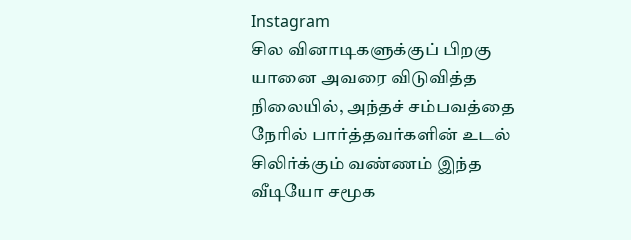Instagram
சில வினாடிகளுக்குப் பிறகு யானை அவரை விடுவித்த நிலையில், அந்தச் சம்பவத்தை நேரில் பார்த்தவர்களின் உடல் சிலிர்க்கும் வண்ணம் இந்த வீடியோ சமூக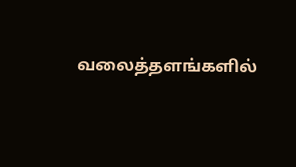வலைத்தளங்களில்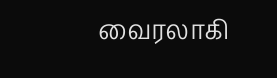வைரலாகி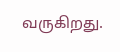வருகிறது.